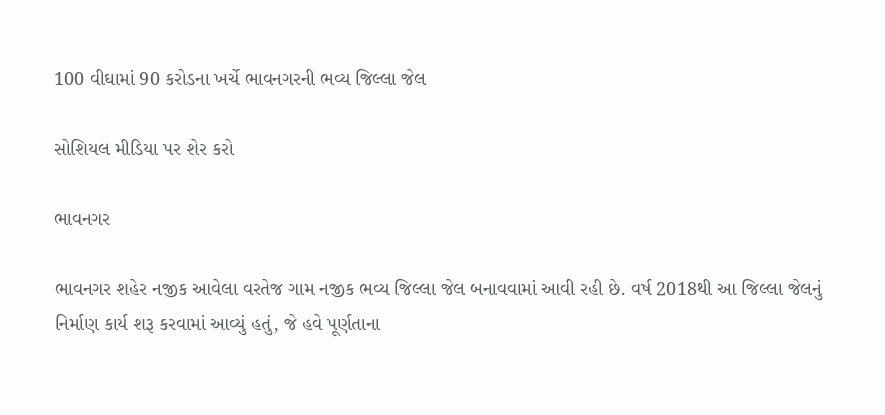100 વીઘામાં 90 કરોડના ખર્ચે ભાવનગરની ભવ્ય જિલ્લા જેલ

સોશિયલ મીડિયા પર શેર કરો

ભાવનગર

ભાવનગર શહેર નજીક આવેલા વરતેજ ગામ નજીક ભવ્ય જિલ્લા જેલ બનાવવામાં આવી રહી છે. વર્ષ 2018થી આ જિલ્લા જેલનું
નિર્માણ કાર્ય શરૂ કરવામાં આવ્યું હતું, જે હવે પૂર્ણતાના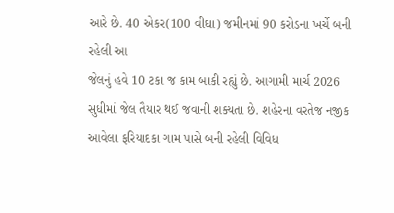આરે છે. 40 એકર(100 વીઘા) જમીનમાં 90 કરોડના ખર્ચે બની રહેલી આ
જેલનું હવે 10 ટકા જ કામ બાકી રહ્યું છે. આગામી માર્ચ 2026 સુધીમાં જેલ તૈયાર થઈ જવાની શક્યતા છે. શહેરના વરતેજ નજીક
આવેલા ફરિયાદકા ગામ પાસે બની રહેલી વિવિધ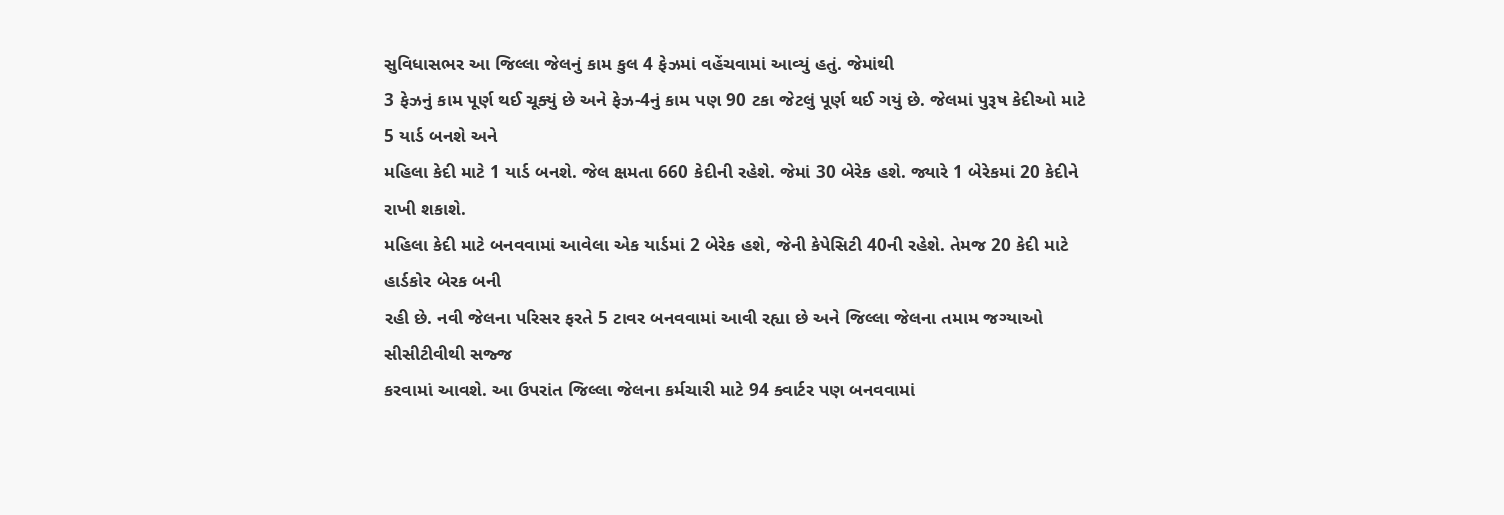સુવિધાસભર આ જિલ્લા જેલનું કામ કુલ 4 ફેઝમાં વહેંચવામાં આવ્યું હતું. જેમાંથી
3 ફેઝનું કામ પૂર્ણ થઈ ચૂક્યું છે અને ફેઝ-4નું કામ પણ 90 ટકા જેટલું પૂર્ણ થઈ ગયું છે. જેલમાં પુરૂષ કેદીઓ માટે 5 યાર્ડ બનશે અને
મહિલા કેદી માટે 1 યાર્ડ બનશે. જેલ ક્ષમતા 660 કેદીની રહેશે. જેમાં 30 બેરેક હશે. જ્યારે 1 બેરેકમાં 20 કેદીને રાખી શકાશે.
મહિલા કેદી માટે બનવવામાં આવેલા એક યાર્ડમાં 2 બેરેક હશે, જેની કેપેસિટી 40ની રહેશે. તેમજ 20 કેદી માટે હાર્ડકોર બેરક બની
રહી છે. નવી જેલના પરિસર ફરતે 5 ટાવર બનવવામાં આવી રહ્યા છે અને જિલ્લા જેલના તમામ જગ્યાઓ સીસીટીવીથી સજ્જ
કરવામાં આવશે. આ ઉપરાંત જિલ્લા જેલના કર્મચારી માટે 94 ક્વાર્ટર પણ બનવવામાં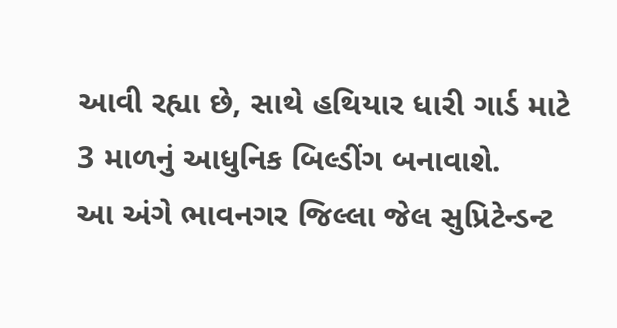આવી રહ્યા છે, સાથે હથિયાર ધારી ગાર્ડ માટે
3 માળનું આધુનિક બિલ્ડીંગ બનાવાશે.
આ અંગે ભાવનગર જિલ્લા જેલ સુપ્રિટેન્ડન્ટ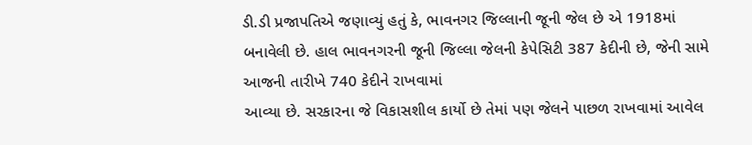ડી.ડી પ્રજાપતિએ જણાવ્યું હતું કે, ભાવનગર જિલ્લાની જૂની જેલ છે એ 1918માં
બનાવેલી છે. હાલ ભાવનગરની જૂની જિલ્લા જેલની કેપેસિટી 387 કેદીની છે, જેની સામે આજની તારીખે 740 કેદીને રાખવામાં
આવ્યા છે. સરકારના જે વિકાસશીલ કાર્યો છે તેમાં પણ જેલને પાછળ રાખવામાં આવેલ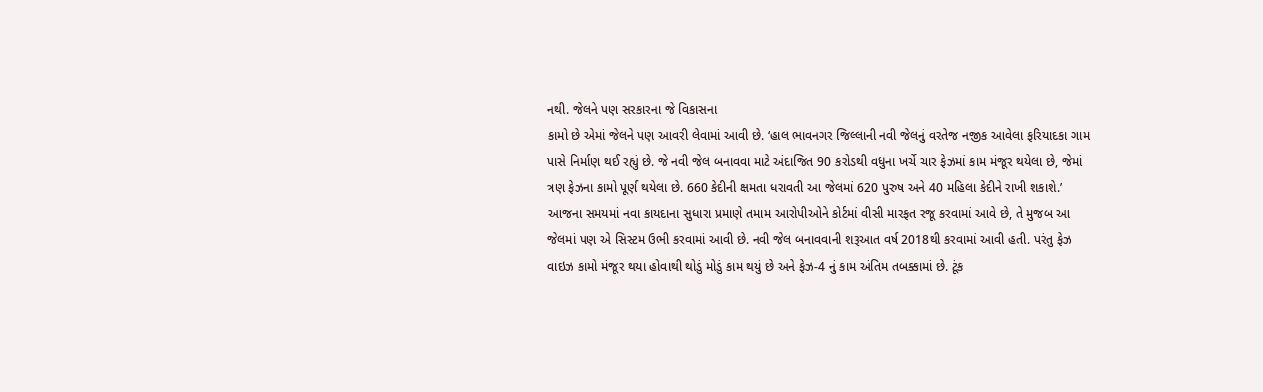નથી. જેલને પણ સરકારના જે વિકાસના
કામો છે એમાં જેલને પણ આવરી લેવામાં આવી છે. ‘હાલ ભાવનગર જિલ્લાની નવી જેલનું વરતેજ નજીક આવેલા ફરિયાદકા ગામ
પાસે નિર્માણ થઈ રહ્યું છે. જે નવી જેલ બનાવવા માટે અંદાજિત 90 કરોડથી વધુના ખર્ચે ચાર ફેઝમાં કામ મંજૂર થયેલા છે, જેમાં
ત્રણ ફેઝના કામો પૂર્ણ થયેલા છે. 660 કેદીની ક્ષમતા ધરાવતી આ જેલમાં 620 પુરુષ અને 40 મહિલા કેદીને રાખી શકાશે.’
આજના સમયમાં નવા કાયદાના સુધારા પ્રમાણે તમામ આરોપીઓને કોર્ટમાં વીસી મારફત રજૂ કરવામાં આવે છે, તે મુજબ આ
જેલમાં પણ એ સિસ્ટમ ઉભી કરવામાં આવી છે. નવી જેલ બનાવવાની શરૂઆત વર્ષ 2018થી કરવામાં આવી હતી. પરંતુ ફેઝ
વાઇઝ કામો મંજૂર થયા હોવાથી થોડું મોડું કામ થયું છે અને ફેઝ-4 નું કામ અંતિમ તબક્કામાં છે. ટૂંક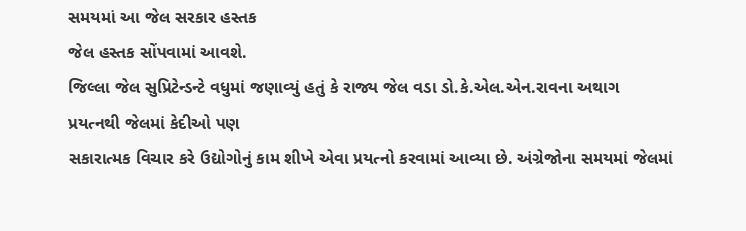સમયમાં આ જેલ સરકાર હસ્તક
જેલ હસ્તક સોંપવામાં આવશે.
જિલ્લા જેલ સુપ્રિટેન્ડન્ટે વધુમાં જણાવ્યું હતું કે રાજ્ય જેલ વડા ડો.કે.એલ.એન.રાવના અથાગ પ્રયત્નથી જેલમાં કેદીઓ પણ
સકારાત્મક વિચાર કરે ઉદ્યોગોનું કામ શીખે એવા પ્રયત્નો કરવામાં આવ્યા છે. અંગ્રેજોના સમયમાં જેલમાં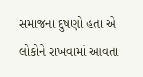સમાજના દુષણો હતા એ
લોકોને રાખવામાં આવતા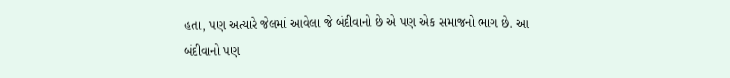હતા, પણ અત્યારે જેલમાં આવેલા જે બંદીવાનો છે એ પણ એક સમાજનો ભાગ છે. આ બંદીવાનો પણ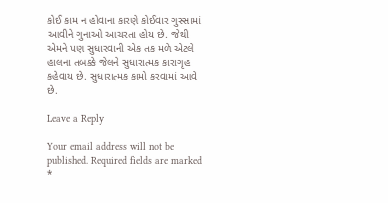કોઈ કામ ન હોવાના કારણે કોઈવાર ગુસ્સામાં આવીને ગુનાઓ આચરતા હોય છે. જેથી એમને પણ સુધારવાની એક તક મળે એટલે
હાલના તબક્કે જેલને સુધારાત્મક કારાગૃહ કહેવાય છે. સુધારાત્મક કામો કરવામાં આવે છે.

Leave a Reply

Your email address will not be published. Required fields are marked *